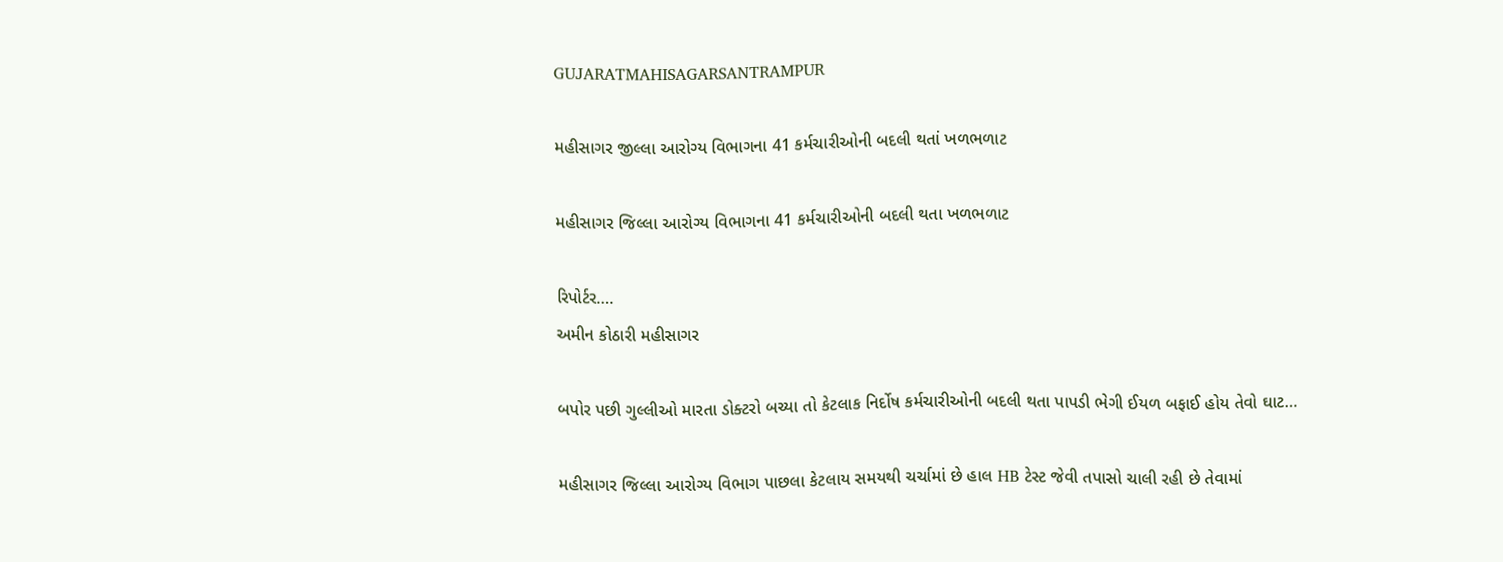GUJARATMAHISAGARSANTRAMPUR

મહીસાગર જીલ્લા આરોગ્ય વિભાગના 41 કર્મચારીઓની બદલી થતાં ખળભળાટ

મહીસાગર જિલ્લા આરોગ્ય વિભાગના 41 કર્મચારીઓની બદલી થતા ખળભળાટ

રિપોર્ટર….
અમીન કોઠારી મહીસાગર

બપોર પછી ગુલ્લીઓ મારતા ડોક્ટરો બચ્યા તો કેટલાક નિર્દોષ કર્મચારીઓની બદલી થતા પાપડી ભેગી ઈયળ બફાઈ હોય તેવો ઘાટ…

મહીસાગર જિલ્લા આરોગ્ય વિભાગ પાછલા કેટલાય સમયથી ચર્ચામાં છે હાલ HB ટેસ્ટ જેવી તપાસો ચાલી રહી છે તેવામાં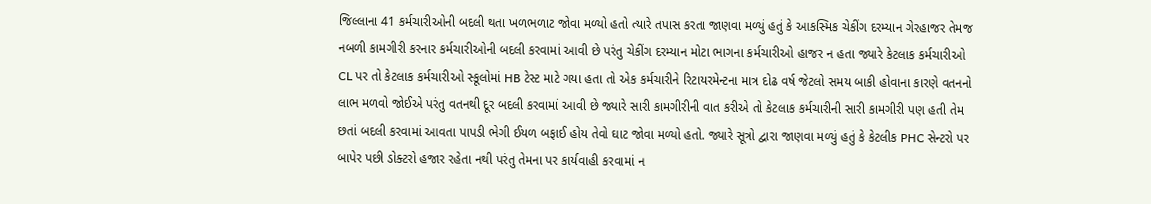જિલ્લાના 41 કર્મચારીઓની બદલી થતા ખળભળાટ જોવા મળ્યો હતો ત્યારે તપાસ કરતા જાણવા મળ્યું હતું કે આકસ્મિક ચેકીંગ દરમ્યાન ગેરહાજર તેમજ નબળી કામગીરી કરનાર કર્મચારીઓની બદલી કરવામાં આવી છે પરંતુ ચેકીંગ દરમ્યાન મોટા ભાગના કર્મચારીઓ હાજર ન હતા જ્યારે કેટલાક કર્મચારીઓ CL પર તો કેટલાક કર્મચારીઓ સ્કૂલોમાં HB ટેસ્ટ માટે ગયા હતા તો એક કર્મચારીને રિટાયરમેન્ટના માત્ર દોઢ વર્ષ જેટલો સમય બાકી હોવાના કારણે વતનનો લાભ મળવો જોઈએ પરંતુ વતનથી દૂર બદલી કરવામાં આવી છે જ્યારે સારી કામગીરીની વાત કરીએ તો કેટલાક કર્મચારીની સારી કામગીરી પણ હતી તેમ છતાં બદલી કરવામાં આવતા પાપડી ભેગી ઈયળ બફાઈ હોય તેવો ઘાટ જોવા મળ્યો હતો. જ્યારે સૂત્રો દ્વારા જાણવા મળ્યું હતું કે કેટલીક PHC સેન્ટરો પર બાપેર પછી ડોક્ટરો હજાર રહેતા નથી પરંતુ તેમના પર કાર્યવાહી કરવામાં ન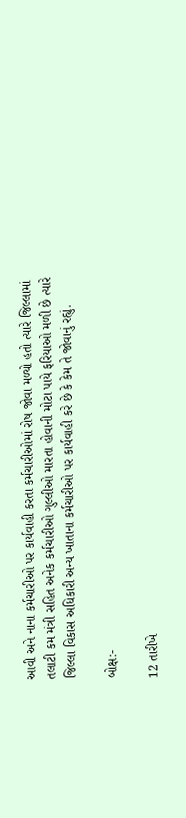આવી અને નાના કર્મચારીઓ પર કાર્યવાહી કરતા કર્મચારીઓમાં રોષ જોવા મળ્યો હતો ત્યારે જિલ્લામાં તલાટી કમ મંત્રી સહિત અનેક કર્મચારીઓ ગુલ્લીઓ મારતા હોવાની મોટા પાયે ફરિયાઓ મળી છે ત્યારે જિલ્લા વિકાસ અધિકારી અન્ય ખાતાના કર્મચારીઓ પર કાર્યવાહી કરે છે કે કેમ તે જોવાનું રહ્યું.

બોક્ષ:-

12 તારીખે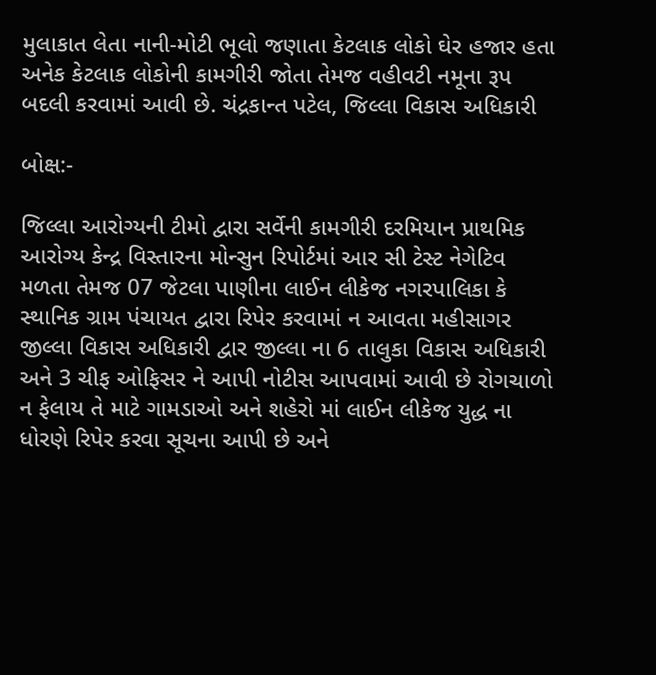મુલાકાત લેતા નાની-મોટી ભૂલો જણાતા કેટલાક લોકો ઘેર હજાર હતા અનેક કેટલાક લોકોની કામગીરી જોતા તેમજ વહીવટી નમૂના રૂપ બદલી કરવામાં આવી છે. ચંદ્રકાન્ત પટેલ, જિલ્લા વિકાસ અધિકારી

બોક્ષ:-

જિલ્લા આરોગ્યની ટીમો દ્વારા સર્વેની કામગીરી દરમિયાન પ્રાથમિક આરોગ્ય કેન્દ્ર વિસ્તારના મોન્સુન રિપોર્ટમાં આર સી ટેસ્ટ નેગેટિવ મળતા તેમજ 07 જેટલા પાણીના લાઈન લીકેજ નગરપાલિકા કે સ્થાનિક ગ્રામ પંચાયત દ્વારા રિપેર કરવામાં ન આવતા મહીસાગર જીલ્લા વિકાસ અધિકારી દ્વાર જીલ્લા ના 6 તાલુકા વિકાસ અધિકારી અને 3 ચીફ ઓફિસર ને આપી નોટીસ આપવામાં આવી છે રોગચાળો ન ફેલાય તે માટે ગામડાઓ અને શહેરો માં લાઈન લીકેજ યુદ્ધ ના ધોરણે રિપેર કરવા સૂચના આપી છે અને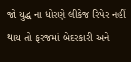જો યુદ્ધ ના ધોરણે લીકેજ રિપેર નહીં થાય તો ફરજમાં બેદરકારી અને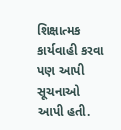શિક્ષાત્મક કાર્યવાહી કરવા પણ આપી સૂચનાઓ આપી હતી.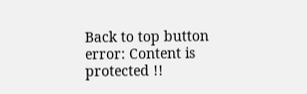Back to top button
error: Content is protected !!